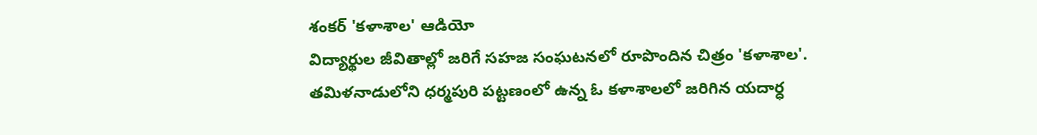శంకర్ 'కళాశాల' ఆడియో
విద్యార్థుల జీవితాల్లో జరిగే సహజ సంఘటనలో రూపొందిన చిత్రం 'కళాశాల'. తమిళనాడులోని ధర్మపురి పట్టణంలో ఉన్న ఓ కళాశాలలో జరిగిన యదార్ధ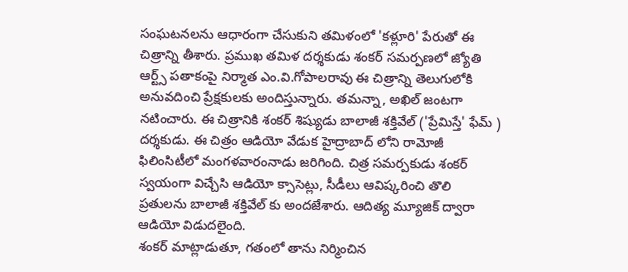సంఘటనలను ఆధారంగా చేసుకుని తమిళంలో 'కళ్లూరి' పేరుతో ఈ చిత్రాన్ని తీశారు. ప్రముఖ తమిళ దర్శకుడు శంకర్ సమర్పణలో జ్యోతి ఆర్ట్స్ పతాకంపై నిర్మాత ఎం.వి.గోపాలరావు ఈ చిత్రాన్ని తెలుగులోకి అనువదించి ప్రేక్షకులకు అందిస్తున్నారు. తమన్నా, అఖిల్ జంటగా నటించారు. ఈ చిత్రానికి శంకర్ శిష్యుడు బాలాజీ శక్తివేల్ ('ప్రేమిస్తే' ఫేమ్ ) దర్శకుడు. ఈ చిత్రం ఆడియో వేడుక హైద్రాబాద్ లోని రామోజీ ఫిలింసిటీలో మంగళవారంనాడు జరిగింది. చిత్ర సమర్పకుడు శంకర్ స్వయంగా విచ్చేసి ఆడియో క్సాసెట్లు, సీడీలు ఆవిష్కరించి తొలి ప్రతులను బాలాజీ శక్తివేల్ కు అందజేశారు. ఆదిత్య మ్యూజిక్ ద్వారా ఆడియో విడుదలైంది.
శంకర్ మాట్లాడుతూ, గతంలో తాను నిర్మించిన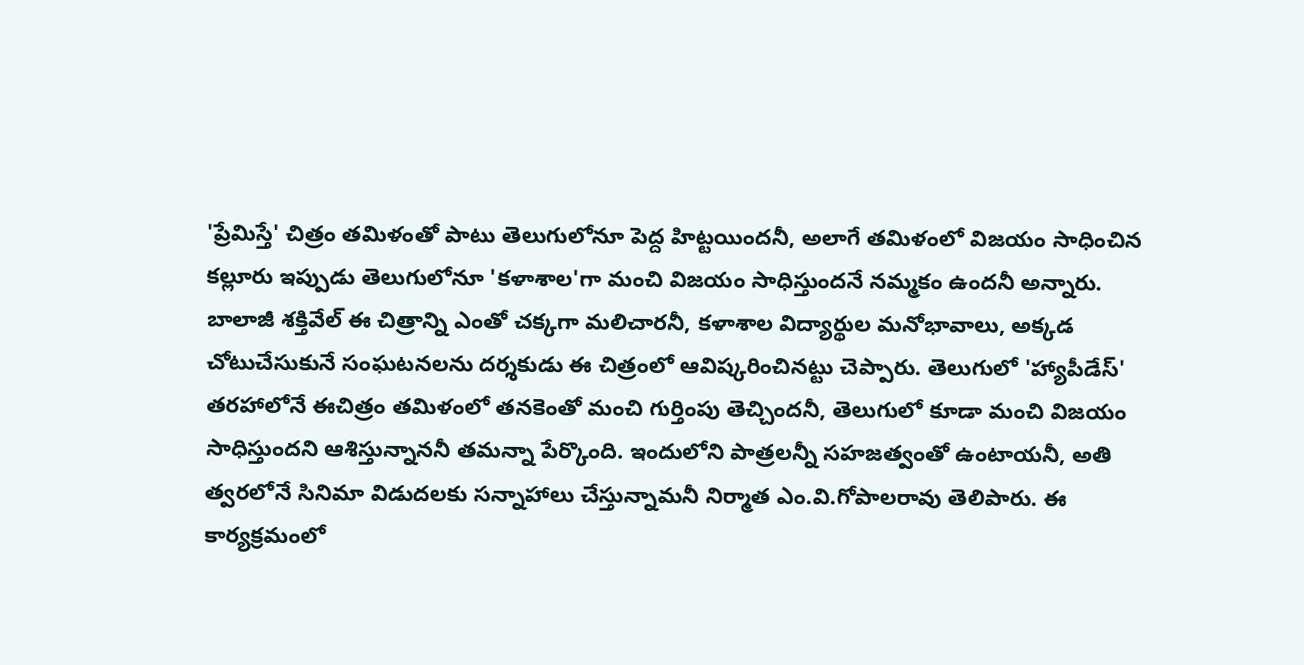'ప్రేమిస్తే' చిత్రం తమిళంతో పాటు తెలుగులోనూ పెద్ద హిట్టయిందనీ, అలాగే తమిళంలో విజయం సాధించిన కల్లూరు ఇప్పుడు తెలుగులోనూ 'కళాశాల'గా మంచి విజయం సాధిస్తుందనే నమ్మకం ఉందనీ అన్నారు. బాలాజీ శక్తివేల్ ఈ చిత్రాన్ని ఎంతో చక్కగా మలిచారనీ, కళాశాల విద్యార్థుల మనోభావాలు, అక్కడ చోటుచేసుకునే సంఘటనలను దర్శకుడు ఈ చిత్రంలో ఆవిష్కరించినట్టు చెప్పారు. తెలుగులో 'హ్యాపీడేస్' తరహాలోనే ఈచిత్రం తమిళంలో తనకెంతో మంచి గుర్తింపు తెచ్చిందనీ, తెలుగులో కూడా మంచి విజయం సాధిస్తుందని ఆశిస్తున్నాననీ తమన్నా పేర్కొంది. ఇందులోని పాత్రలన్నీ సహజత్వంతో ఉంటాయనీ, అతి త్వరలోనే సినిమా విడుదలకు సన్నాహాలు చేస్తున్నామనీ నిర్మాత ఎం.వి.గోపాలరావు తెలిపారు. ఈ కార్యక్రమంలో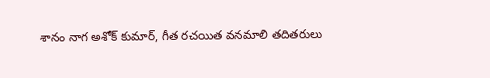శానం నాగ అశోక్ కుమార్, గీత రచయిత వనమాలి తదితరులు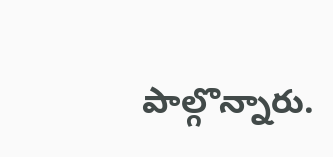పాల్గొన్నారు.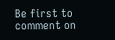Be first to comment on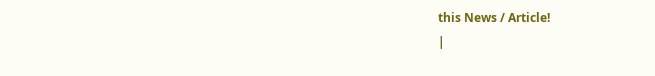this News / Article!
|